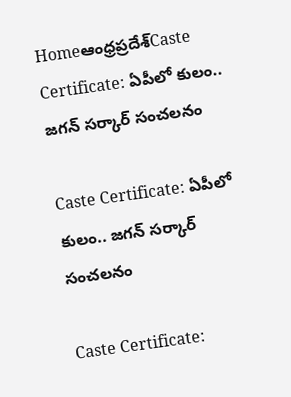Homeఆంధ్రప్రదేశ్‌Caste Certificate: ఏపీలో కులం.. జగన్ సర్కార్ సంచలనం

Caste Certificate: ఏపీలో కులం.. జగన్ సర్కార్ సంచలనం

Caste Certificate: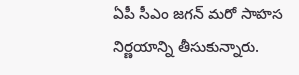ఏపీ సీఎం జగన్ మరో సాహస నిర్ణయాన్ని తీసుకున్నారు.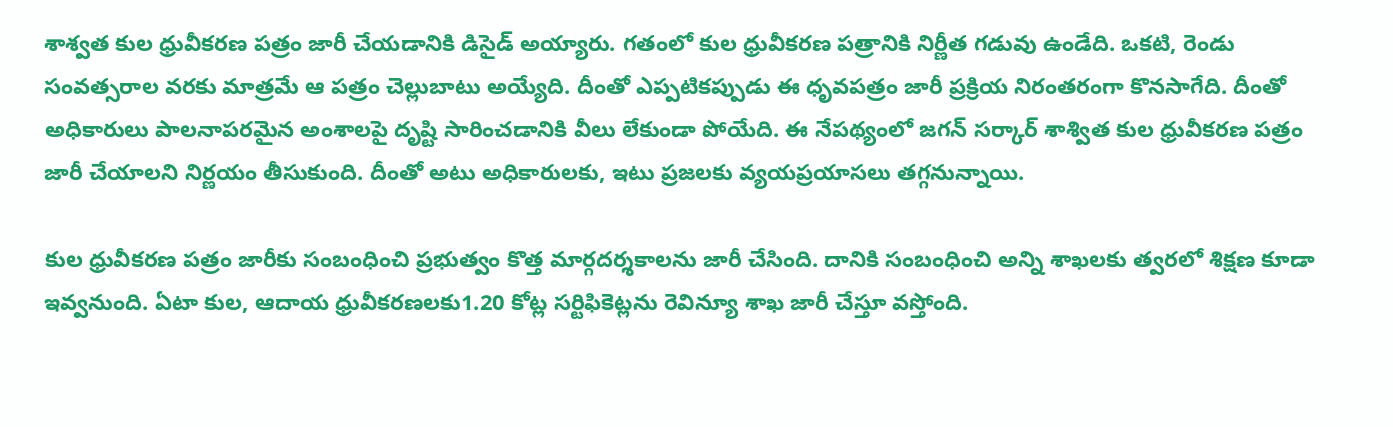శాశ్వత కుల ధ్రువీకరణ పత్రం జారీ చేయడానికి డిసైడ్ అయ్యారు. గతంలో కుల ధ్రువీకరణ పత్రానికి నిర్ణీత గడువు ఉండేది. ఒకటి, రెండు సంవత్సరాల వరకు మాత్రమే ఆ పత్రం చెల్లుబాటు అయ్యేది. దీంతో ఎప్పటికప్పుడు ఈ ధృవపత్రం జారీ ప్రక్రియ నిరంతరంగా కొనసాగేది. దీంతో అధికారులు పాలనాపరమైన అంశాలపై దృష్టి సారించడానికి వీలు లేకుండా పోయేది. ఈ నేపథ్యంలో జగన్ సర్కార్ శాశ్విత కుల ధ్రువీకరణ పత్రం జారీ చేయాలని నిర్ణయం తీసుకుంది. దీంతో అటు అధికారులకు, ఇటు ప్రజలకు వ్యయప్రయాసలు తగ్గనున్నాయి.

కుల ధ్రువీకరణ పత్రం జారీకు సంబంధించి ప్రభుత్వం కొత్త మార్గదర్శకాలను జారీ చేసింది. దానికి సంబంధించి అన్ని శాఖలకు త్వరలో శిక్షణ కూడా ఇవ్వనుంది. ఏటా కుల, ఆదాయ ధ్రువీకరణలకు1.20 కోట్ల సర్టిఫికెట్లను రెవిన్యూ శాఖ జారీ చేస్తూ వస్తోంది.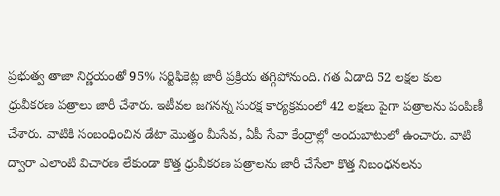ప్రభుత్వ తాజా నిర్ణయంతో 95% సర్టిఫికెట్ల జారీ ప్రక్రియ తగ్గిపోనుంది. గత ఏడాది 52 లక్షల కుల ధ్రువీకరణ పత్రాలు జారీ చేశారు. ఇటీవల జగనన్న సురక్ష కార్యక్రమంలో 42 లక్షలు పైగా పత్రాలను పంపిణీ చేశారు. వాటికి సంబంధించిన డేటా మొత్తం మీసేవ, ఏపీ సేవా కేంద్రాల్లో అందుబాటులో ఉంచారు. వాటి ద్వారా ఎలాంటి విచారణ లేకుండా కొత్త ధ్రువీకరణ పత్రాలను జారీ చేసేలా కొత్త నిబంధనలను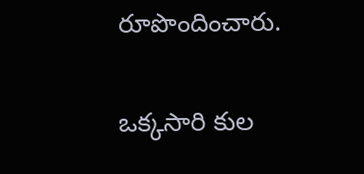రూపొందించారు.

ఒక్కసారి కుల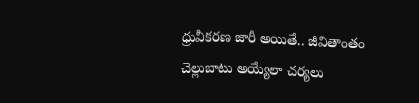ధ్రువీకరణ జారీ అయితే.. జీవితాంతం చెల్లుబాటు అయ్యేలా చర్యలు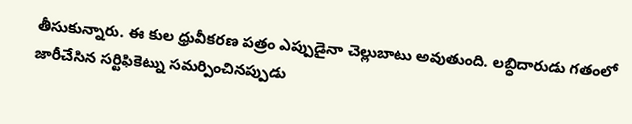తీసుకున్నారు. ఈ కుల ధ్రువీకరణ పత్రం ఎప్పుడైనా చెల్లుబాటు అవుతుంది. లబ్ధిదారుడు గతంలో జారీచేసిన సర్టిఫికెట్ను సమర్పించినప్పుడు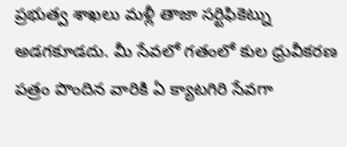ప్రభుత్వ శాఖలు మళ్లీ తాజా సర్టిఫికెట్ను అడగకూడదు. మీ సేవలో గతంలో కుల ధ్రువీకరణ పత్రం పొందిన వారికి ఏ క్యాటగిరి సేవగా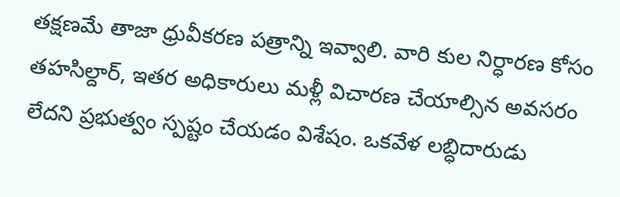తక్షణమే తాజా ధ్రువీకరణ పత్రాన్ని ఇవ్వాలి. వారి కుల నిర్ధారణ కోసం తహసిల్దార్, ఇతర అధికారులు మళ్లీ విచారణ చేయాల్సిన అవసరం లేదని ప్రభుత్వం స్పష్టం చేయడం విశేషం. ఒకవేళ లబ్ధిదారుడు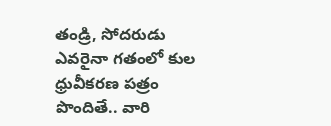తండ్రి, సోదరుడు ఎవరైనా గతంలో కుల ధ్రువీకరణ పత్రం పొందితే.. వారి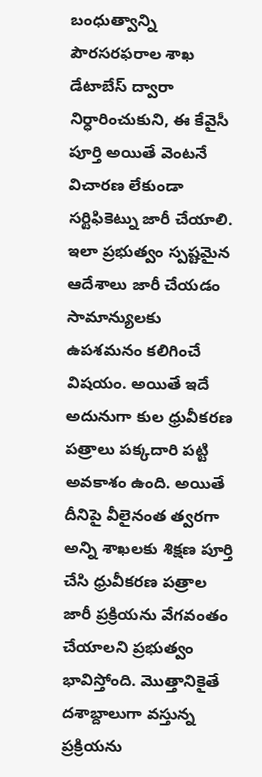బంధుత్వాన్ని పౌరసరఫరాల శాఖ డేటాబేస్ ద్వారా నిర్ధారించుకుని, ఈ కేవైసీ పూర్తి అయితే వెంటనే విచారణ లేకుండా సర్టిఫికెట్ను జారీ చేయాలి. ఇలా ప్రభుత్వం స్పష్టమైన ఆదేశాలు జారీ చేయడం సామాన్యులకు ఉపశమనం కలిగించే విషయం. అయితే ఇదే అదునుగా కుల ధ్రువీకరణ పత్రాలు పక్కదారి పట్టి అవకాశం ఉంది. అయితే దీనిపై వీలైనంత త్వరగా అన్ని శాఖలకు శిక్షణ పూర్తి చేసి ధ్రువీకరణ పత్రాల జారీ ప్రక్రియను వేగవంతం చేయాలని ప్రభుత్వం భావిస్తోంది. మొత్తానికైతే దశాబ్దాలుగా వస్తున్న ప్రక్రియను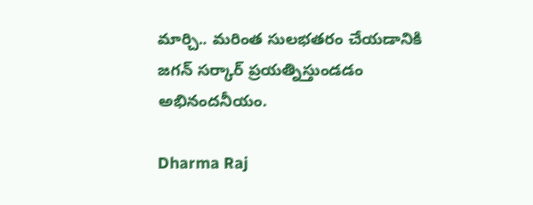మార్చి.. మరింత సులభతరం చేయడానికి జగన్ సర్కార్ ప్రయత్నిస్తుండడం అభినందనీయం.

Dharma Raj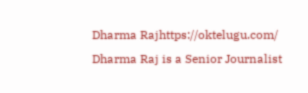Dharma Rajhttps://oktelugu.com/
Dharma Raj is a Senior Journalist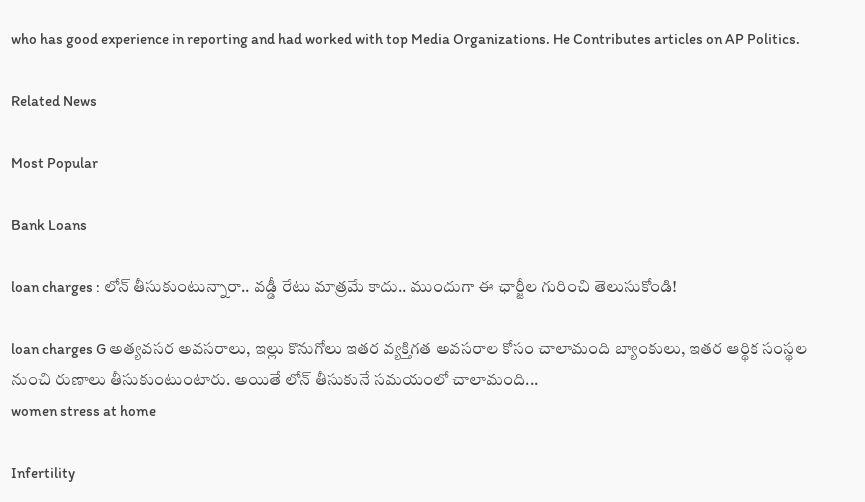who has good experience in reporting and had worked with top Media Organizations. He Contributes articles on AP Politics.

Related News

Most Popular

Bank Loans

loan charges : లోన్ తీసుకుంటున్నారా.. వడ్డీ రేటు మాత్రమే కాదు.. ముందుగా ఈ ఛార్జీల గురించి తెలుసుకోండి!

loan charges G అత్యవసర అవసరాలు, ఇల్లు కొనుగోలు ఇతర వ్యక్తిగత అవసరాల కోసం చాలామంది బ్యాంకులు, ఇతర ఆర్థిక సంస్థల నుంచి రుణాలు తీసుకుంటుంటారు. అయితే లోన్ తీసుకునే సమయంలో చాలామంది...
women stress at home

Infertility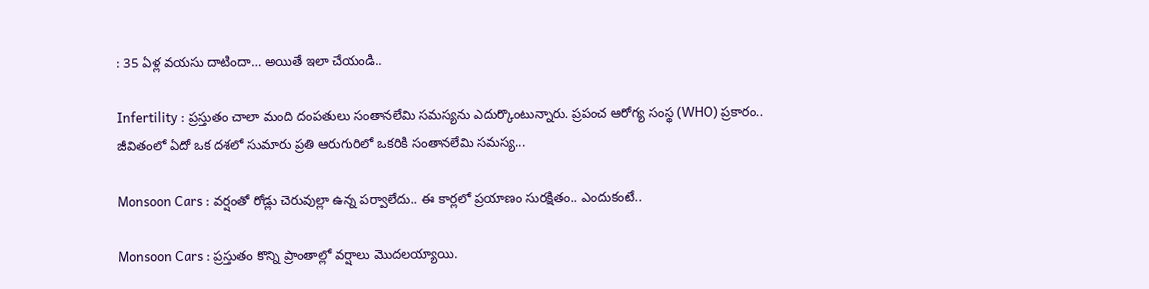: 35 ఏళ్ల వయసు దాటిందా… అయితే ఇలా చేయండి..

Infertility : ప్రస్తుతం చాలా మంది దంపతులు సంతానలేమి సమస్యను ఎదుర్కొంటున్నారు. ప్రపంచ ఆరోగ్య సంస్థ (WHO) ప్రకారం.. జీవితంలో ఏదో ఒక దశలో సుమారు ప్రతి ఆరుగురిలో ఒకరికి సంతానలేమి సమస్య...

Monsoon Cars : వర్షంతో రోడ్లు చెరువుల్లా ఉన్న పర్వాలేదు.. ఈ కార్లలో ప్రయాణం సురక్షితం.. ఎందుకంటే..

Monsoon Cars : ప్రస్తుతం కొన్ని ప్రాంతాల్లో వర్షాలు మొదలయ్యాయి.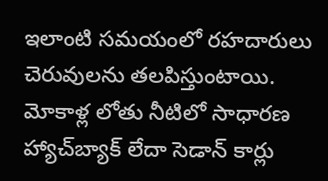ఇలాంటి సమయంలో రహదారులు చెరువులను తలపిస్తుంటాయి. మోకాళ్ల లోతు నీటిలో సాధారణ హ్యాచ్‌బ్యాక్ లేదా సెడాన్ కార్లు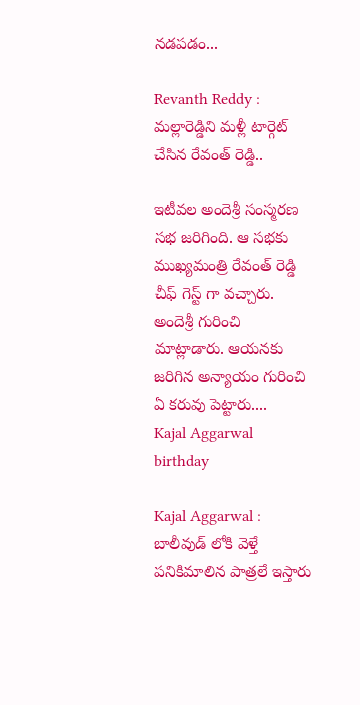నడపడం...

Revanth Reddy : మల్లారెడ్డిని మళ్లీ టార్గెట్ చేసిన రేవంత్ రెడ్డి..

ఇటీవల అందెశ్రీ సంస్మరణ సభ జరిగింది. ఆ సభకు ముఖ్యమంత్రి రేవంత్ రెడ్డి చీఫ్ గెస్ట్ గా వచ్చారు. అందెశ్రీ గురించి మాట్లాడారు. ఆయనకు జరిగిన అన్యాయం గురించి ఏ కరువు పెట్టారు....
Kajal Aggarwal birthday

Kajal Aggarwal : బాలీవుడ్ లోకి వెళ్తే పనికిమాలిన పాత్రలే ఇస్తారు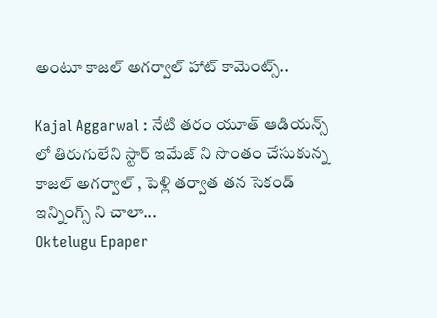అంటూ కాజల్ అగర్వాల్ హాట్ కామెంట్స్..

Kajal Aggarwal : నేటి తరం యూత్ ఆడియన్స్ లో తిరుగులేని స్టార్ ఇమేజ్ ని సొంతం చేసుకున్న కాజల్ అగర్వాల్ , పెళ్లి తర్వాత తన సెకండ్ ఇన్నింగ్స్ ని చాలా...
Oktelugu Epaper